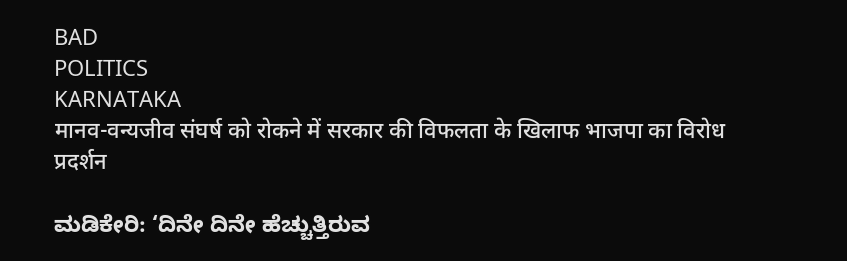BAD
POLITICS
KARNATAKA
मानव-वन्यजीव संघर्ष को रोकने में सरकार की विफलता के खिलाफ भाजपा का विरोध प्रदर्शन

ಮಡಿಕೇರಿ: ‘ದಿನೇ ದಿನೇ ಹೆಚ್ಚುತ್ತಿರುವ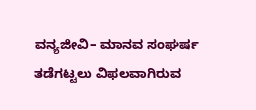ವನ್ಯಜೀವಿ– ಮಾನವ ಸಂಘರ್ಷ ತಡೆಗಟ್ಟಲು ವಿಫಲವಾಗಿರುವ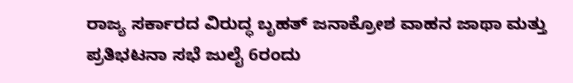ರಾಜ್ಯ ಸರ್ಕಾರದ ವಿರುದ್ಧ ಬೃಹತ್ ಜನಾಕ್ರೋಶ ವಾಹನ ಜಾಥಾ ಮತ್ತು ಪ್ರತಿಭಟನಾ ಸಭೆ ಜುಲೈ 6ರಂದು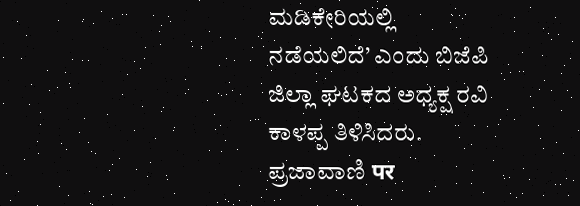ಮಡಿಕೇರಿಯಲ್ಲಿ ನಡೆಯಲಿದೆ’ ಎಂದು ಬಿಜೆಪಿ ಜಿಲ್ಲಾ ಘಟಕದ ಅಧ್ಯಕ್ಷ ರವಿ ಕಾಳಪ್ಪ ತಿಳಿಸಿದರು.
ಪ್ರಜಾವಾಣಿ पर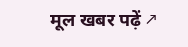मूल खबर पढ़ें ↗